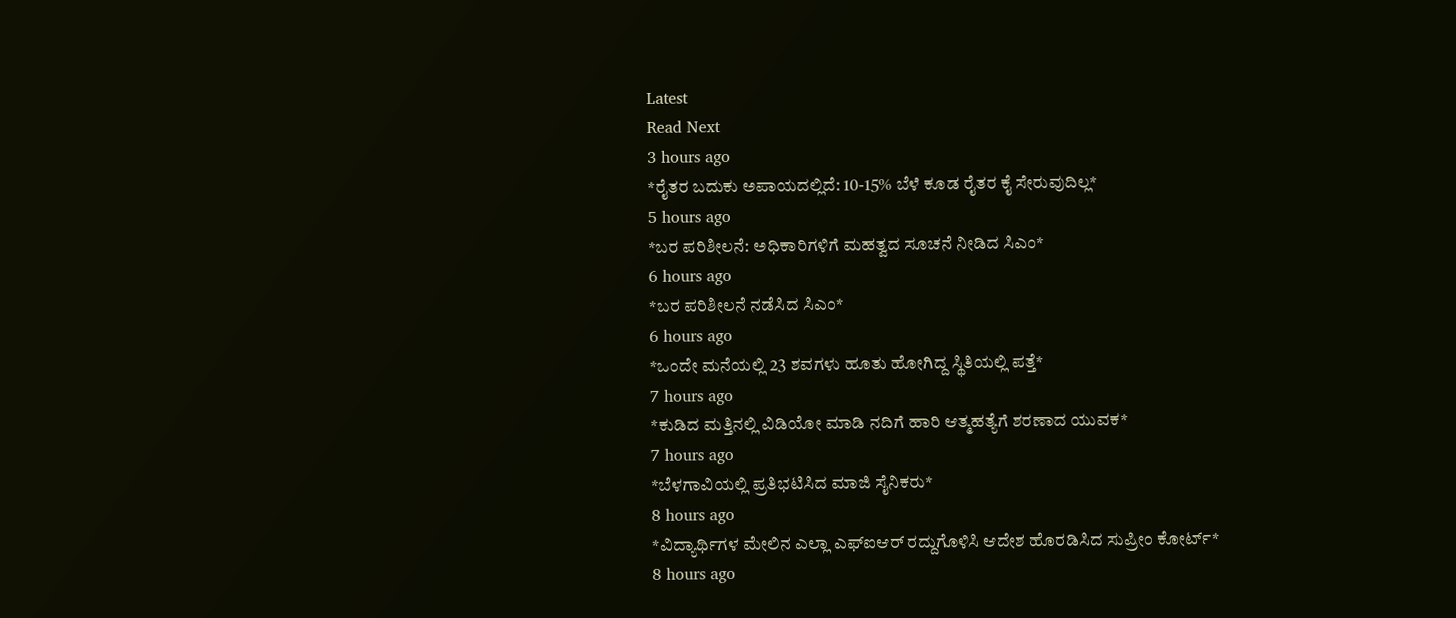Latest
Read Next
3 hours ago
*ರೈತರ ಬದುಕು ಅಪಾಯದಲ್ಲಿದೆ: 10-15% ಬೆಳೆ ಕೂಡ ರೈತರ ಕೈ ಸೇರುವುದಿಲ್ಲ*
5 hours ago
*ಬರ ಪರಿಶೀಲನೆ: ಅಧಿಕಾರಿಗಳಿಗೆ ಮಹತ್ವದ ಸೂಚನೆ ನೀಡಿದ ಸಿಎಂ*
6 hours ago
*ಬರ ಪರಿಶೀಲನೆ ನಡೆಸಿದ ಸಿಎಂ*
6 hours ago
*ಒಂದೇ ಮನೆಯಲ್ಲಿ 23 ಶವಗಳು ಹೂತು ಹೋಗಿದ್ದ ಸ್ಥಿತಿಯಲ್ಲಿ ಪತ್ತೆ*
7 hours ago
*ಕುಡಿದ ಮತ್ತಿನಲ್ಲಿ ವಿಡಿಯೋ ಮಾಡಿ ನದಿಗೆ ಹಾರಿ ಆತ್ಮಹತ್ಯೆಗೆ ಶರಣಾದ ಯುವಕ*
7 hours ago
*ಬೆಳಗಾವಿಯಲ್ಲಿ ಪ್ರತಿಭಟಿಸಿದ ಮಾಜಿ ಸೈನಿಕರು*
8 hours ago
*ವಿದ್ಯಾರ್ಥಿಗಳ ಮೇಲಿನ ಎಲ್ಲಾ ಎಫ್ಐಆರ್ ರದ್ದುಗೊಳಿಸಿ ಆದೇಶ ಹೊರಡಿಸಿದ ಸುಪ್ರೀಂ ಕೋರ್ಟ್*
8 hours ago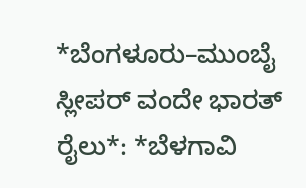*ಬೆಂಗಳೂರು–ಮುಂಬೈ ಸ್ಲೀಪರ್ ವಂದೇ ಭಾರತ್ ರೈಲು*: *ಬೆಳಗಾವಿ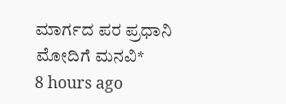ಮಾರ್ಗದ ಪರ ಪ್ರಧಾನಿ ಮೋದಿಗೆ ಮನವಿ*
8 hours ago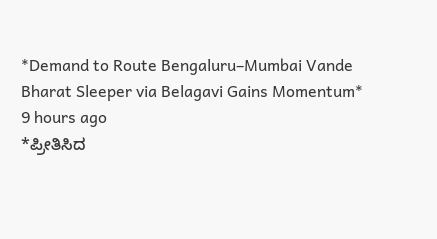*Demand to Route Bengaluru–Mumbai Vande Bharat Sleeper via Belagavi Gains Momentum*
9 hours ago
*ಪ್ರೀತಿಸಿದ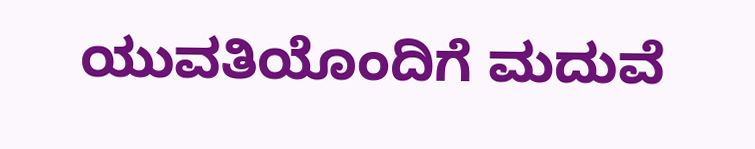ಯುವತಿಯೊಂದಿಗೆ ಮದುವೆ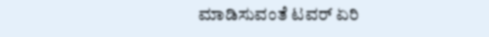ಮಾಡಿಸುವಂತೆ ಟವರ್ ಏರಿ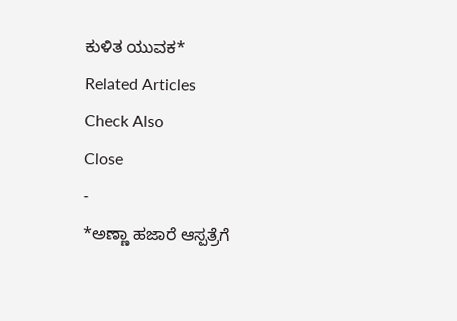ಕುಳಿತ ಯುವಕ*
Related Articles
Check Also
Close
-
*ಅಣ್ಣಾ ಹಜಾರೆ ಆಸ್ಪತ್ರೆಗೆ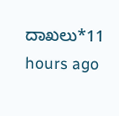ದಾಖಲು*11 hours ago